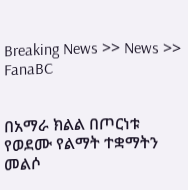Breaking News >> News >> FanaBC


በአማራ ክልል በጦርነቱ የወደሙ የልማት ተቋማትን መልሶ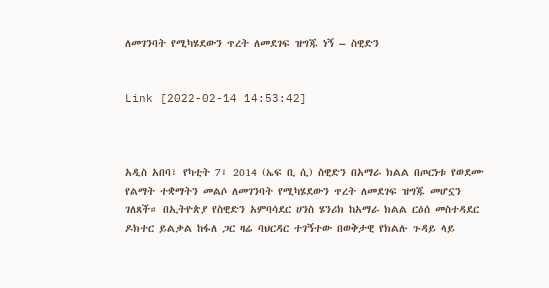ለመገንባት የሚካሄደውን ጥረት ለመደገፍ ዝግጁ ነኝ – ስዊድን


Link [2022-02-14 14:53:42]



አዲስ አበባ፣ የካቲት 7፣ 2014 (ኤፍ ቢ ሲ) ስዊድን በአማራ ክልል በጦርነቱ የወደሙ የልማት ተቋማትን መልሶ ለመገንባት የሚካሄደውን ጥረት ለመደገፍ ዝግጁ መሆኗን ገለጸች። በኢትዮጵያ የስዊድን አምባሳደር ሀንስ ሄንሪክ ከአማራ ክልል ርዕሰ መስተዳደር ዶክተር ይልቃል ከፋለ ጋር ዛሬ ባህርዳር ተገኝተው በወቅታዊ የክልሉ ጉዳይ ላይ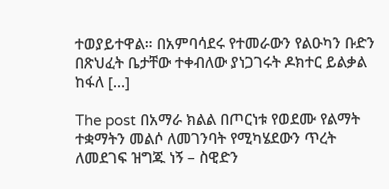ተወያይተዋል። በአምባሳደሩ የተመራውን የልዑካን ቡድን በጽህፈት ቤታቸው ተቀብለው ያነጋገሩት ዶክተር ይልቃል ከፋለ […]

The post በአማራ ክልል በጦርነቱ የወደሙ የልማት ተቋማትን መልሶ ለመገንባት የሚካሄደውን ጥረት ለመደገፍ ዝግጁ ነኝ – ስዊድን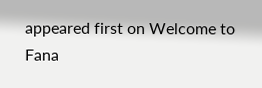appeared first on Welcome to Fana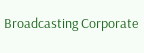Broadcasting Corporate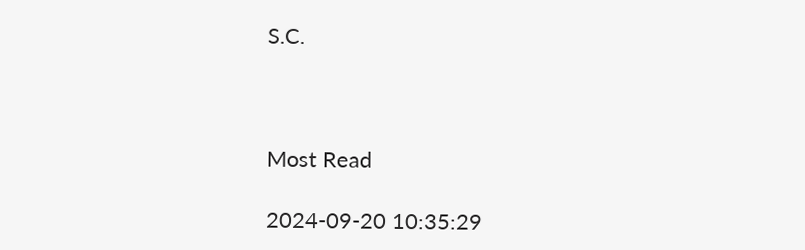S.C.



Most Read

2024-09-20 10:35:29